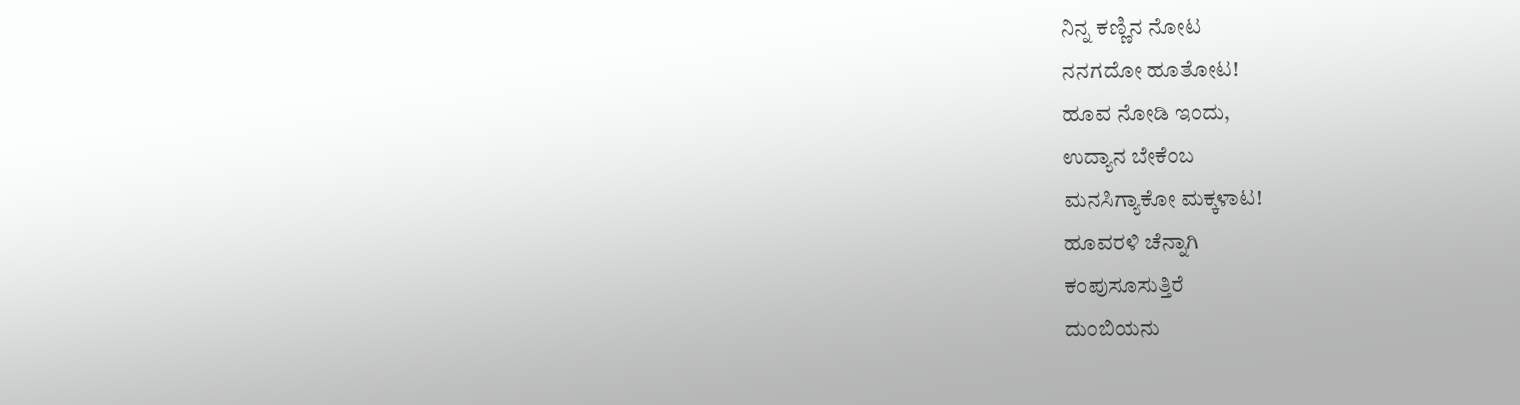ನಿನ್ನ ಕಣ್ಣಿನ ನೋಟ
ನನಗದೋ ಹೂತೋಟ!
ಹೂವ ನೋಡಿ ಇಂದು,
ಉದ್ಯಾನ ಬೇಕೆಂಬ
ಮನಸಿಗ್ಯಾಕೋ ಮಕ್ಕಳಾಟ!
ಹೂವರಳಿ ಚೆನ್ನಾಗಿ
ಕಂಪುಸೂಸುತ್ತಿರೆ
ದುಂಬಿಯನು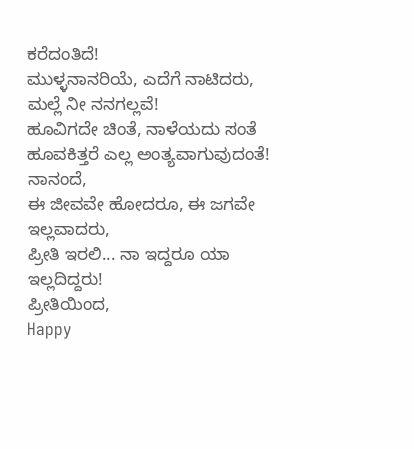ಕರೆದಂತಿದೆ!
ಮುಳ್ಳನಾನರಿಯೆ, ಎದೆಗೆ ನಾಟಿದರು,
ಮಲ್ಲೆ ನೀ ನನಗಲ್ಲವೆ!
ಹೂವಿಗದೇ ಚಿಂತೆ, ನಾಳೆಯದು ಸಂತೆ
ಹೂವಕಿತ್ತರೆ ಎಲ್ಲ ಅಂತ್ಯವಾಗುವುದಂತೆ!
ನಾನಂದೆ,
ಈ ಜೀವವೇ ಹೋದರೂ, ಈ ಜಗವೇ ಇಲ್ಲವಾದರು,
ಪ್ರೀತಿ ಇರಲಿ... ನಾ ಇದ್ದರೂ ಯಾ ಇಲ್ಲದಿದ್ದರು!
ಪ್ರೀತಿಯಿಂದ,
Happy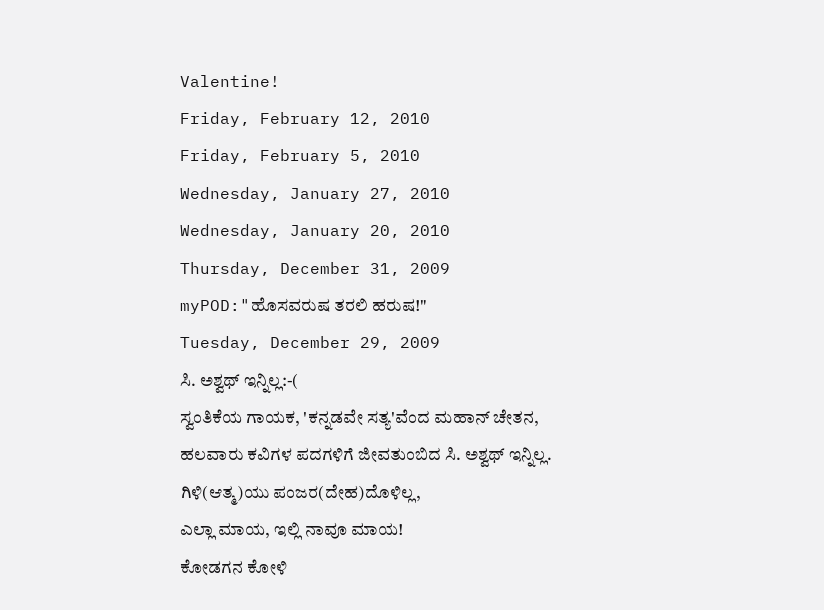Valentine!
Friday, February 12, 2010
Friday, February 5, 2010
Wednesday, January 27, 2010
Wednesday, January 20, 2010
Thursday, December 31, 2009
myPOD:"ಹೊಸವರುಷ ತರಲಿ ಹರುಷ!"
Tuesday, December 29, 2009
ಸಿ. ಅಶ್ವಥ್ ಇನ್ನಿಲ್ಲ:-(
ಸ್ವಂತಿಕೆಯ ಗಾಯಕ, 'ಕನ್ನಡವೇ ಸತ್ಯ'ವೆಂದ ಮಹಾನ್ ಚೇತನ, ಹಲವಾರು ಕವಿಗಳ ಪದಗಳಿಗೆ ಜೀವತುಂಬಿದ ಸಿ. ಅಶ್ವಥ್ ಇನ್ನಿಲ್ಲ.
ಗಿಳಿ(ಆತ್ಮ)ಯು ಪಂಜರ(ದೇಹ)ದೊಳಿಲ್ಲ,
ಎಲ್ಲಾ ಮಾಯ, ಇಲ್ಲಿ ನಾವೂ ಮಾಯ!
ಕೋಡಗನ ಕೋಳಿ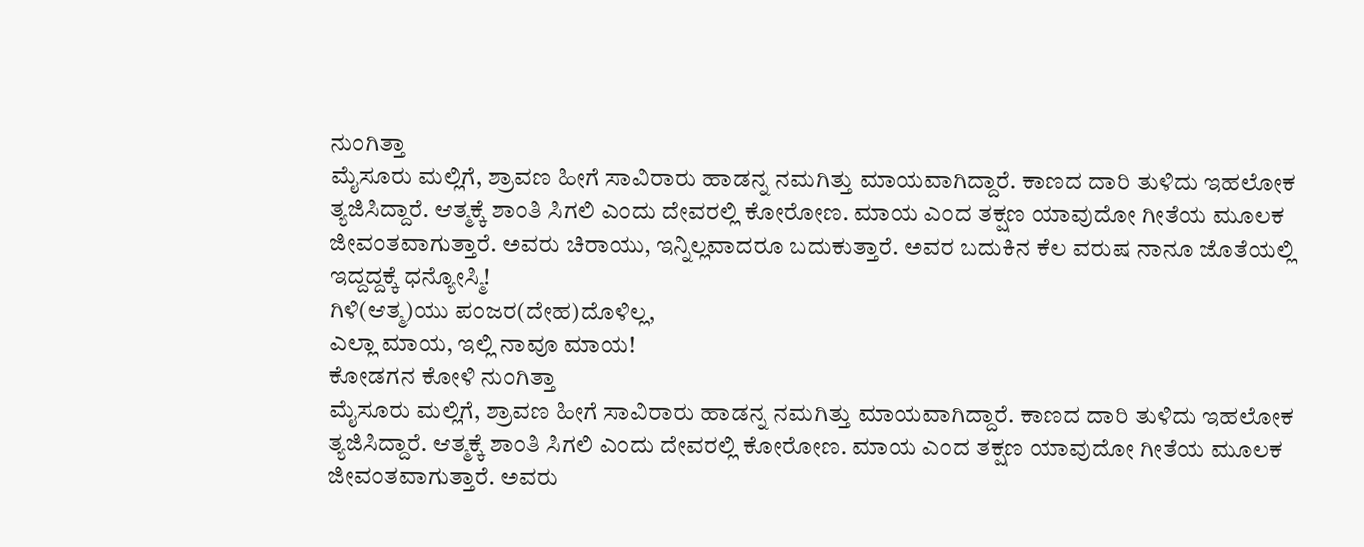ನುಂಗಿತ್ತಾ
ಮೈಸೂರು ಮಲ್ಲಿಗೆ, ಶ್ರಾವಣ ಹೀಗೆ ಸಾವಿರಾರು ಹಾಡನ್ನ ನಮಗಿತ್ತು ಮಾಯವಾಗಿದ್ದಾರೆ. ಕಾಣದ ದಾರಿ ತುಳಿದು ಇಹಲೋಕ ತ್ಯಜಿಸಿದ್ದಾರೆ. ಆತ್ಮಕ್ಕೆ ಶಾಂತಿ ಸಿಗಲಿ ಎಂದು ದೇವರಲ್ಲಿ ಕೋರೋಣ. ಮಾಯ ಎಂದ ತಕ್ಷಣ ಯಾವುದೋ ಗೀತೆಯ ಮೂಲಕ ಜೀವಂತವಾಗುತ್ತಾರೆ. ಅವರು ಚಿರಾಯು, ಇನ್ನಿಲ್ಲವಾದರೂ ಬದುಕುತ್ತಾರೆ. ಅವರ ಬದುಕಿನ ಕೆಲ ವರುಷ ನಾನೂ ಜೊತೆಯಲ್ಲಿ ಇದ್ದದ್ದಕ್ಕೆ ಧನ್ಯೋಸ್ಮಿ!
ಗಿಳಿ(ಆತ್ಮ)ಯು ಪಂಜರ(ದೇಹ)ದೊಳಿಲ್ಲ,
ಎಲ್ಲಾ ಮಾಯ, ಇಲ್ಲಿ ನಾವೂ ಮಾಯ!
ಕೋಡಗನ ಕೋಳಿ ನುಂಗಿತ್ತಾ
ಮೈಸೂರು ಮಲ್ಲಿಗೆ, ಶ್ರಾವಣ ಹೀಗೆ ಸಾವಿರಾರು ಹಾಡನ್ನ ನಮಗಿತ್ತು ಮಾಯವಾಗಿದ್ದಾರೆ. ಕಾಣದ ದಾರಿ ತುಳಿದು ಇಹಲೋಕ ತ್ಯಜಿಸಿದ್ದಾರೆ. ಆತ್ಮಕ್ಕೆ ಶಾಂತಿ ಸಿಗಲಿ ಎಂದು ದೇವರಲ್ಲಿ ಕೋರೋಣ. ಮಾಯ ಎಂದ ತಕ್ಷಣ ಯಾವುದೋ ಗೀತೆಯ ಮೂಲಕ ಜೀವಂತವಾಗುತ್ತಾರೆ. ಅವರು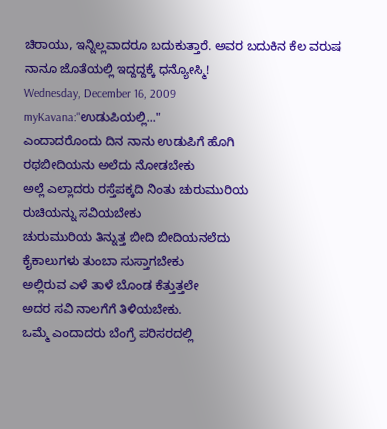ಚಿರಾಯು, ಇನ್ನಿಲ್ಲವಾದರೂ ಬದುಕುತ್ತಾರೆ. ಅವರ ಬದುಕಿನ ಕೆಲ ವರುಷ ನಾನೂ ಜೊತೆಯಲ್ಲಿ ಇದ್ದದ್ದಕ್ಕೆ ಧನ್ಯೋಸ್ಮಿ!
Wednesday, December 16, 2009
myKavana:"ಉಡುಪಿಯಲ್ಲಿ..."
ಎಂದಾದರೊಂದು ದಿನ ನಾನು ಉಡುಪಿಗೆ ಹೊಗಿ
ರಥಬೀದಿಯನು ಅಲೆದು ನೋಡಬೇಕು
ಅಲ್ಲೆ ಎಲ್ಲಾದರು ರಸ್ತೆಪಕ್ಕದಿ ನಿಂತು ಚುರುಮುರಿಯ
ರುಚಿಯನ್ನು ಸವಿಯಬೇಕು
ಚುರುಮುರಿಯ ತಿನ್ನುತ್ತ ಬೀದಿ ಬೀದಿಯನಲೆದು
ಕೈಕಾಲುಗಳು ತುಂಬಾ ಸುಸ್ತಾಗಬೇಕು
ಅಲ್ಲಿರುವ ಎಳೆ ತಾಳೆ ಬೊಂಡ ಕೆತ್ತುತ್ತಲೇ
ಅದರ ಸವಿ ನಾಲಗೆಗೆ ತಿಳಿಯಬೇಕು.
ಒಮ್ಮೆ ಎಂದಾದರು ಬೆಂಗ್ರೆ ಪರಿಸರದಲ್ಲಿ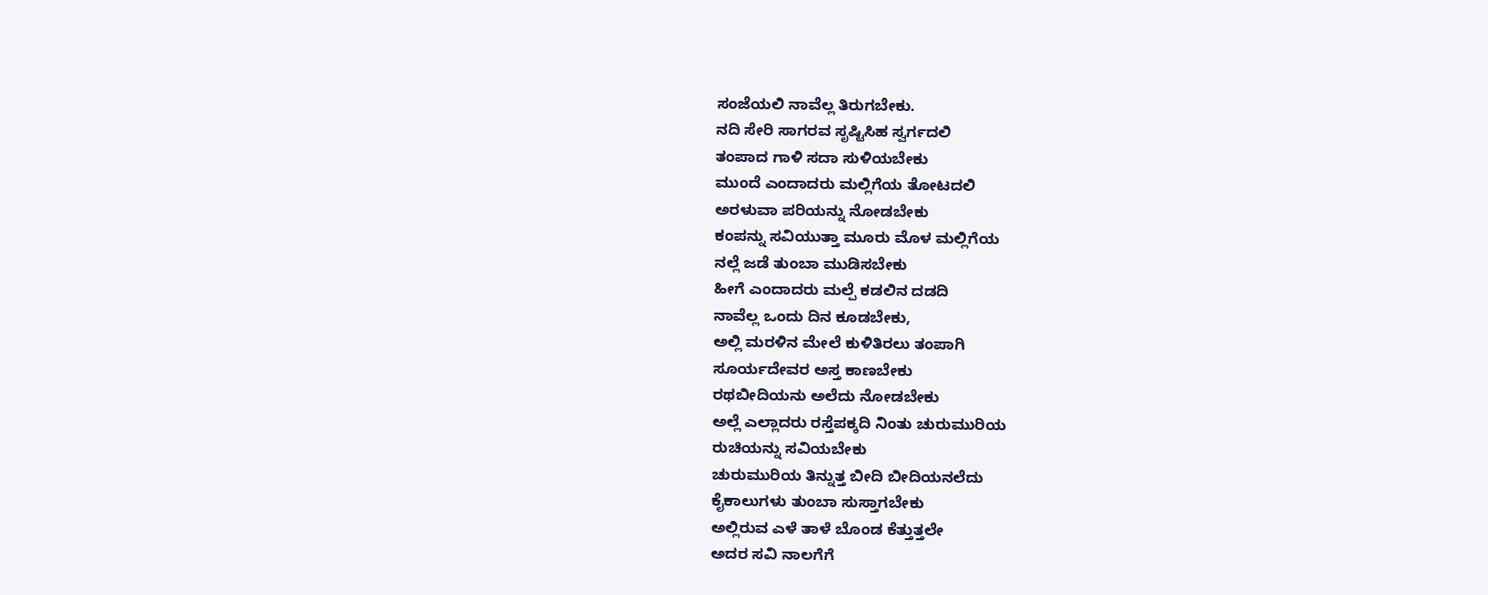ಸಂಜೆಯಲಿ ನಾವೆಲ್ಲ ತಿರುಗಬೇಕು.
ನದಿ ಸೇರಿ ಸಾಗರವ ಸೃಷ್ಟಿಸಿಹ ಸ್ವರ್ಗದಲಿ
ತಂಪಾದ ಗಾಳಿ ಸದಾ ಸುಳಿಯಬೇಕು
ಮುಂದೆ ಎಂದಾದರು ಮಲ್ಲಿಗೆಯ ತೋಟದಲಿ
ಅರಳುವಾ ಪರಿಯನ್ನು ನೋಡಬೇಕು
ಕಂಪನ್ನು ಸವಿಯುತ್ತಾ ಮೂರು ಮೊಳ ಮಲ್ಲಿಗೆಯ
ನಲ್ಲೆ ಜಡೆ ತುಂಬಾ ಮುಡಿಸಬೇಕು
ಹೀಗೆ ಎಂದಾದರು ಮಲ್ಪೆ ಕಡಲಿನ ದಡದಿ
ನಾವೆಲ್ಲ ಒಂದು ದಿನ ಕೂಡಬೇಕು,
ಅಲ್ಲಿ ಮರಳಿನ ಮೇಲೆ ಕುಳಿತಿರಲು ತಂಪಾಗಿ
ಸೂರ್ಯದೇವರ ಅಸ್ತ ಕಾಣಬೇಕು
ರಥಬೀದಿಯನು ಅಲೆದು ನೋಡಬೇಕು
ಅಲ್ಲೆ ಎಲ್ಲಾದರು ರಸ್ತೆಪಕ್ಕದಿ ನಿಂತು ಚುರುಮುರಿಯ
ರುಚಿಯನ್ನು ಸವಿಯಬೇಕು
ಚುರುಮುರಿಯ ತಿನ್ನುತ್ತ ಬೀದಿ ಬೀದಿಯನಲೆದು
ಕೈಕಾಲುಗಳು ತುಂಬಾ ಸುಸ್ತಾಗಬೇಕು
ಅಲ್ಲಿರುವ ಎಳೆ ತಾಳೆ ಬೊಂಡ ಕೆತ್ತುತ್ತಲೇ
ಅದರ ಸವಿ ನಾಲಗೆಗೆ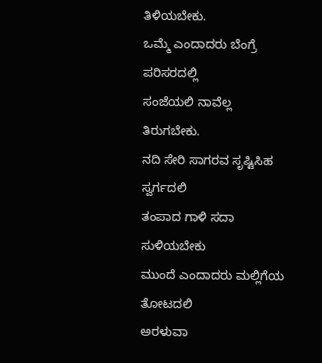ತಿಳಿಯಬೇಕು.
ಒಮ್ಮೆ ಎಂದಾದರು ಬೆಂಗ್ರೆ ಪರಿಸರದಲ್ಲಿ
ಸಂಜೆಯಲಿ ನಾವೆಲ್ಲ ತಿರುಗಬೇಕು.
ನದಿ ಸೇರಿ ಸಾಗರವ ಸೃಷ್ಟಿಸಿಹ ಸ್ವರ್ಗದಲಿ
ತಂಪಾದ ಗಾಳಿ ಸದಾ ಸುಳಿಯಬೇಕು
ಮುಂದೆ ಎಂದಾದರು ಮಲ್ಲಿಗೆಯ ತೋಟದಲಿ
ಅರಳುವಾ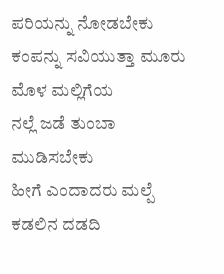ಪರಿಯನ್ನು ನೋಡಬೇಕು
ಕಂಪನ್ನು ಸವಿಯುತ್ತಾ ಮೂರು ಮೊಳ ಮಲ್ಲಿಗೆಯ
ನಲ್ಲೆ ಜಡೆ ತುಂಬಾ ಮುಡಿಸಬೇಕು
ಹೀಗೆ ಎಂದಾದರು ಮಲ್ಪೆ ಕಡಲಿನ ದಡದಿ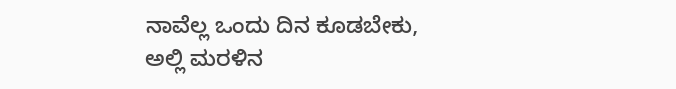ನಾವೆಲ್ಲ ಒಂದು ದಿನ ಕೂಡಬೇಕು,
ಅಲ್ಲಿ ಮರಳಿನ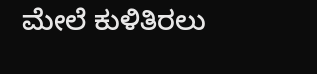ಮೇಲೆ ಕುಳಿತಿರಲು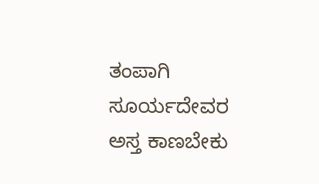ತಂಪಾಗಿ
ಸೂರ್ಯದೇವರ ಅಸ್ತ ಕಾಣಬೇಕು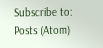Subscribe to:
Posts (Atom)